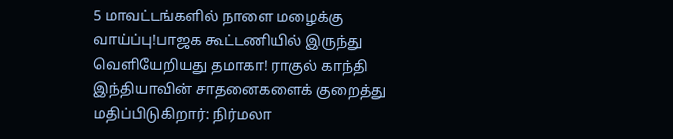5 மாவட்டங்களில் நாளை மழைக்கு வாய்ப்பு!பாஜக கூட்டணியில் இருந்து வெளியேறியது தமாகா! ராகுல் காந்தி இந்தியாவின் சாதனைகளைக் குறைத்து மதிப்பிடுகிறார்: நிர்மலா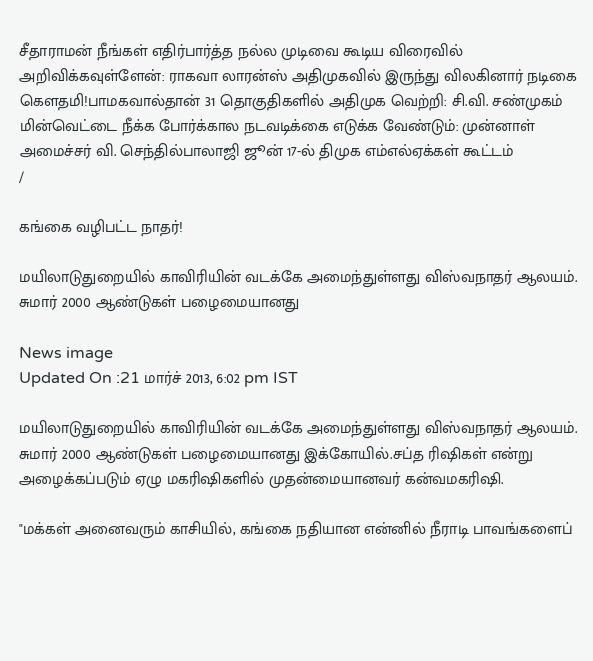சீதாராமன் நீங்கள் எதிர்பார்த்த நல்ல முடிவை கூடிய விரைவில் அறிவிக்கவுள்ளேன்: ராகவா லாரன்ஸ் அதிமுகவில் இருந்து விலகினார் நடிகை கெளதமி!பாமகவால்தான் 31 தொகுதிகளில் அதிமுக வெற்றி: சி.வி. சண்முகம் மின்வெட்டை நீக்க போர்க்கால நடவடிக்கை எடுக்க வேண்டும்: முன்னாள் அமைச்சர் வி. செந்தில்பாலாஜி ஜூன் 17-ல் திமுக எம்எல்ஏக்கள் கூட்டம்
/

கங்கை வழிபட்ட நாதர்!

மயிலாடுதுறையில் காவிரியின் வடக்கே அமைந்துள்ளது விஸ்வநாதர் ஆலயம். சுமார் 2000 ஆண்டுகள் பழைமையானது

News image
Updated On :21 மார்ச் 2013, 6:02 pm IST

மயிலாடுதுறையில் காவிரியின் வடக்கே அமைந்துள்ளது விஸ்வநாதர் ஆலயம். சுமார் 2000 ஆண்டுகள் பழைமையானது இக்கோயில்.சப்த ரிஷிகள் என்று அழைக்கப்படும் ஏழு மகரிஷிகளில் முதன்மையானவர் கன்வமகரிஷி.

"மக்கள் அனைவரும் காசியில், கங்கை நதியான என்னில் நீராடி பாவங்களைப்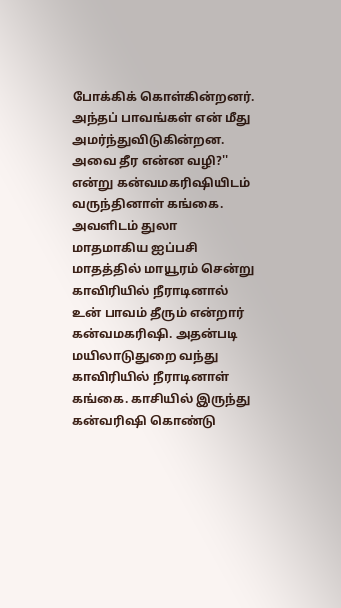போக்கிக் கொள்கின்றனர். அந்தப் பாவங்கள் என் மீது அமர்ந்துவிடுகின்றன. அவை தீர என்ன வழி?'' என்று கன்வமகரிஷியிடம் வருந்தினாள் கங்கை. அவளிடம் துலா மாதமாகிய ஐப்பசி மாதத்தில் மாயூரம் சென்று காவிரியில் நீராடினால் உன் பாவம் தீரும் என்றார் கன்வமகரிஷி. அதன்படி மயிலாடுதுறை வந்து காவிரியில் நீராடினாள் கங்கை. காசியில் இருந்து கன்வரிஷி கொண்டு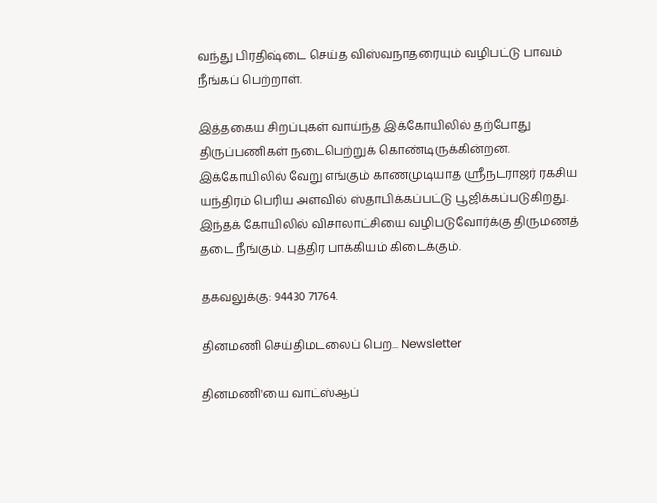வந்து பிரதிஷ்டை செய்த விஸ்வநாதரையும் வழிபட்டு பாவம் நீங்கப் பெற்றாள்.

இத்தகைய சிறப்புகள் வாய்ந்த இக்கோயிலில் தற்போது திருப்பணிகள் நடைபெற்றுக் கொண்டிருக்கின்றன.
இக்கோயிலில் வேறு எங்கும் காணமுடியாத ஸ்ரீநடராஜர் ரகசிய யந்திரம் பெரிய அளவில் ஸ்தாபிக்கப்பட்டு பூஜிக்கப்படுகிறது. இந்தக் கோயிலில் விசாலாட்சியை வழிபடுவோர்க்கு திருமணத் தடை நீங்கும். புத்திர பாக்கியம் கிடைக்கும்.

தகவலுக்கு: 94430 71764.

தினமணி செய்திமடலைப் பெற... Newsletter

தினமணி'யை வாட்ஸ்ஆப்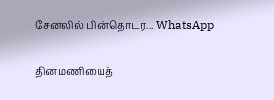சேனலில் பின்தொடர... WhatsApp

தினமணியைத்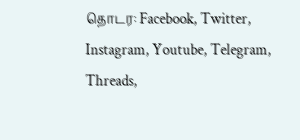தொடர: Facebook, Twitter, Instagram, Youtube, Telegram, Threads,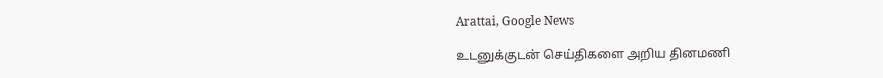Arattai, Google News

உடனுக்குடன் செய்திகளை அறிய தினமணி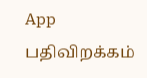App பதிவிறக்கம்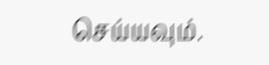செய்யவும்.